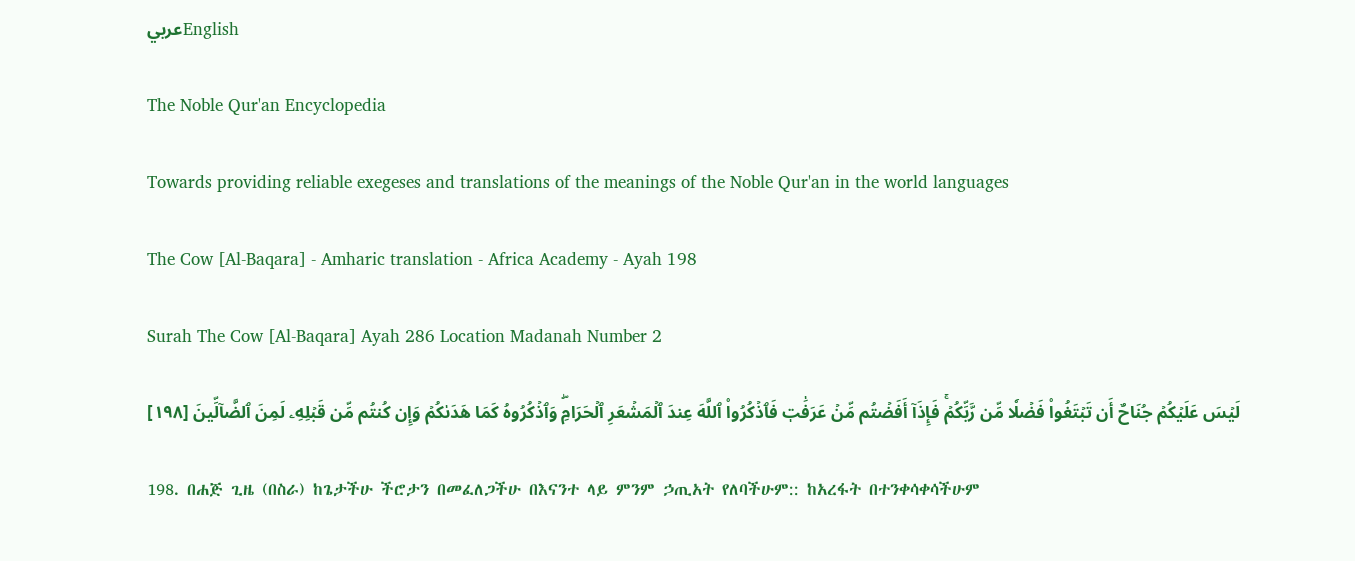عربيEnglish

The Noble Qur'an Encyclopedia

Towards providing reliable exegeses and translations of the meanings of the Noble Qur'an in the world languages

The Cow [Al-Baqara] - Amharic translation - Africa Academy - Ayah 198

Surah The Cow [Al-Baqara] Ayah 286 Location Madanah Number 2

لَيۡسَ عَلَيۡكُمۡ جُنَاحٌ أَن تَبۡتَغُواْ فَضۡلٗا مِّن رَّبِّكُمۡۚ فَإِذَآ أَفَضۡتُم مِّنۡ عَرَفَٰتٖ فَٱذۡكُرُواْ ٱللَّهَ عِندَ ٱلۡمَشۡعَرِ ٱلۡحَرَامِۖ وَٱذۡكُرُوهُ كَمَا هَدَىٰكُمۡ وَإِن كُنتُم مِّن قَبۡلِهِۦ لَمِنَ ٱلضَّآلِّينَ [١٩٨]

198. በሐጅ ጊዜ (በስራ) ከጌታችሁ ችሮታን በመፈለጋችሁ በእናንተ ላይ ምንም ኃጢአት የለባችሁም:: ከአረፋት በተንቀሳቀሳችሁም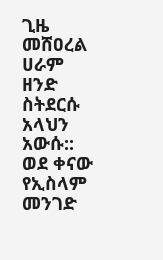ጊዜ መሸዐረል ሀራም ዘንድ ስትደርሱ አላህን አውሱ:: ወደ ቀናው የኢስላም መንገድ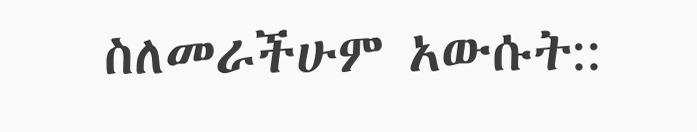ስለመራችሁም አውሱት::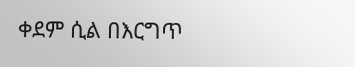ቀደም ሲል በእርግጥ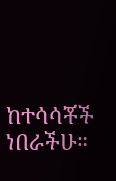ከተሳሳቾች ነበራችሁ።